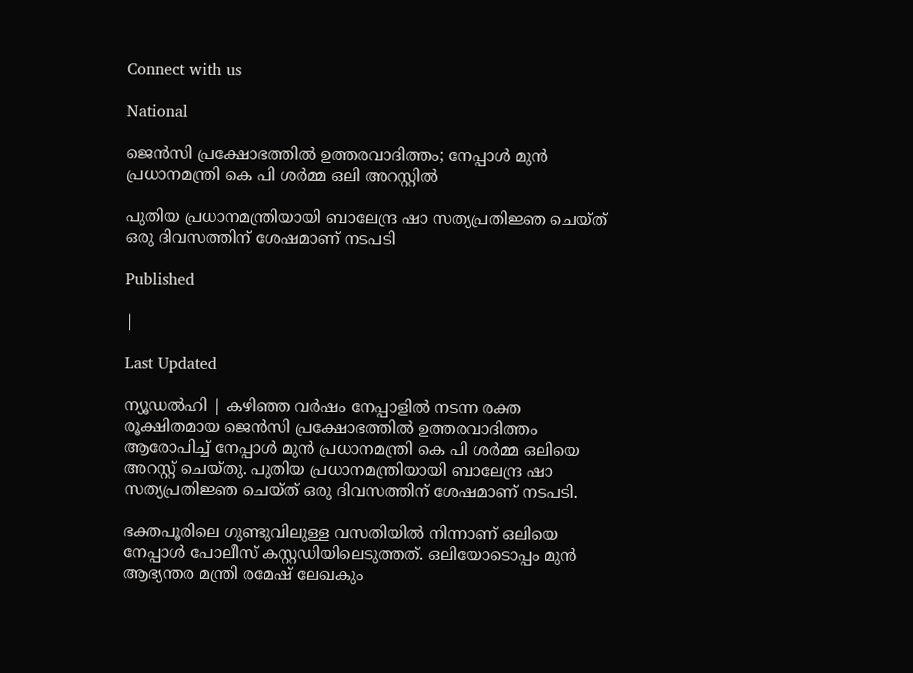Connect with us

National

ജെന്‍സി പ്രക്ഷോഭത്തില്‍ ഉത്തരവാദിത്തം; നേപ്പാള്‍ മുന്‍ പ്രധാനമന്ത്രി കെ പി ശര്‍മ്മ ഒലി അറസ്റ്റില്‍

പുതിയ പ്രധാനമന്ത്രിയായി ബാലേന്ദ്ര ഷാ സത്യപ്രതിജ്ഞ ചെയ്ത് ഒരു ദിവസത്തിന് ശേഷമാണ് നടപടി

Published

|

Last Updated

ന്യൂഡല്‍ഹി | കഴിഞ്ഞ വര്‍ഷം നേപ്പാളില്‍ നടന്ന രക്ത രൂക്ഷിതമായ ജെന്‍സി പ്രക്ഷോഭത്തില്‍ ഉത്തരവാദിത്തം ആരോപിച്ച് നേപ്പാള്‍ മുന്‍ പ്രധാനമന്ത്രി കെ പി ശര്‍മ്മ ഒലിയെ അറസ്റ്റ് ചെയ്തു. പുതിയ പ്രധാനമന്ത്രിയായി ബാലേന്ദ്ര ഷാ സത്യപ്രതിജ്ഞ ചെയ്ത് ഒരു ദിവസത്തിന് ശേഷമാണ് നടപടി.

ഭക്തപൂരിലെ ഗുണ്ടുവിലുള്ള വസതിയില്‍ നിന്നാണ് ഒലിയെ നേപ്പാള്‍ പോലീസ് കസ്റ്റഡിയിലെടുത്തത്. ഒലിയോടൊപ്പം മുന്‍ ആഭ്യന്തര മന്ത്രി രമേഷ് ലേഖകും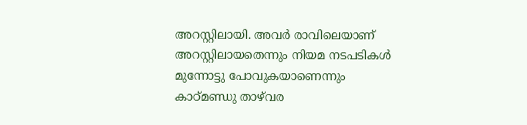അറസ്റ്റിലായി. അവര്‍ രാവിലെയാണ് അറസ്റ്റിലായതെന്നും നിയമ നടപടികള്‍ മുന്നോട്ടു പോവുകയാണെന്നും കാഠ്മണ്ഡു താഴ്‌വര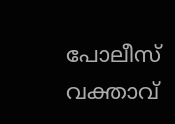പോലീസ് വക്താവ്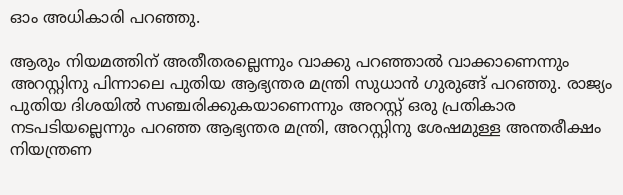ഓം അധികാരി പറഞ്ഞു.

ആരും നിയമത്തിന് അതീതരല്ലെന്നും വാക്കു പറഞ്ഞാല്‍ വാക്കാണെന്നും അറസ്റ്റിനു പിന്നാലെ പുതിയ ആഭ്യന്തര മന്ത്രി സുധാന്‍ ഗുരുങ്ങ് പറഞ്ഞു. രാജ്യം പുതിയ ദിശയില്‍ സഞ്ചരിക്കുകയാണെന്നും അറസ്റ്റ് ഒരു പ്രതികാര നടപടിയല്ലെന്നും പറഞ്ഞ ആഭ്യന്തര മന്ത്രി, അറസ്റ്റിനു ശേഷമുള്ള അന്തരീക്ഷം നിയന്ത്രണ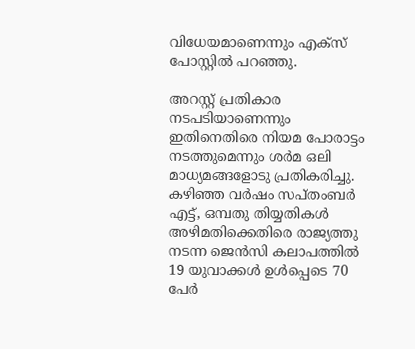വിധേയമാണെന്നും എക്‌സ് പോസ്റ്റില്‍ പറഞ്ഞു.

അറസ്റ്റ് പ്രതികാര നടപടിയാണെന്നും ഇതിനെതിരെ നിയമ പോരാട്ടം നടത്തുമെന്നും ശര്‍മ ഒലി മാധ്യമങ്ങളോടു പ്രതികരിച്ചു. കഴിഞ്ഞ വര്‍ഷം സപ്തംബര്‍ എട്ട്, ഒമ്പതു തിയ്യതികള്‍ അഴിമതിക്കെതിരെ രാജ്യത്തു നടന്ന ജെന്‍സി കലാപത്തില്‍ 19 യുവാക്കള്‍ ഉള്‍പ്പെടെ 70 പേര്‍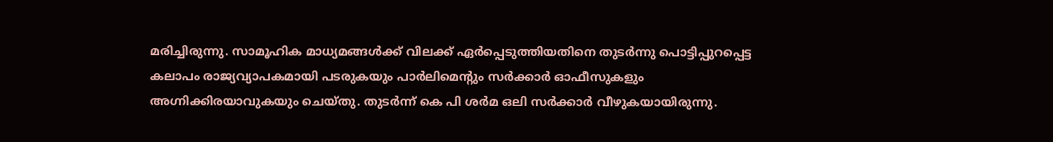മരിച്ചിരുന്നു. സാമൂഹിക മാധ്യമങ്ങള്‍ക്ക് വിലക്ക് ഏര്‍പ്പെടുത്തിയതിനെ തുടര്‍ന്നു പൊട്ടിപ്പുറപ്പെട്ട കലാപം രാജ്യവ്യാപകമായി പടരുകയും പാര്‍ലിമെന്റും സര്‍ക്കാര്‍ ഓഫീസുകളും അഗ്നിക്കിരയാവുകയും ചെയ്തു. തുടര്‍ന്ന് കെ പി ശര്‍മ ഒലി സര്‍ക്കാര്‍ വീഴുകയായിരുന്നു.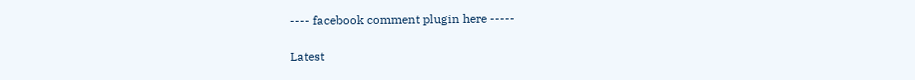---- facebook comment plugin here -----

Latest